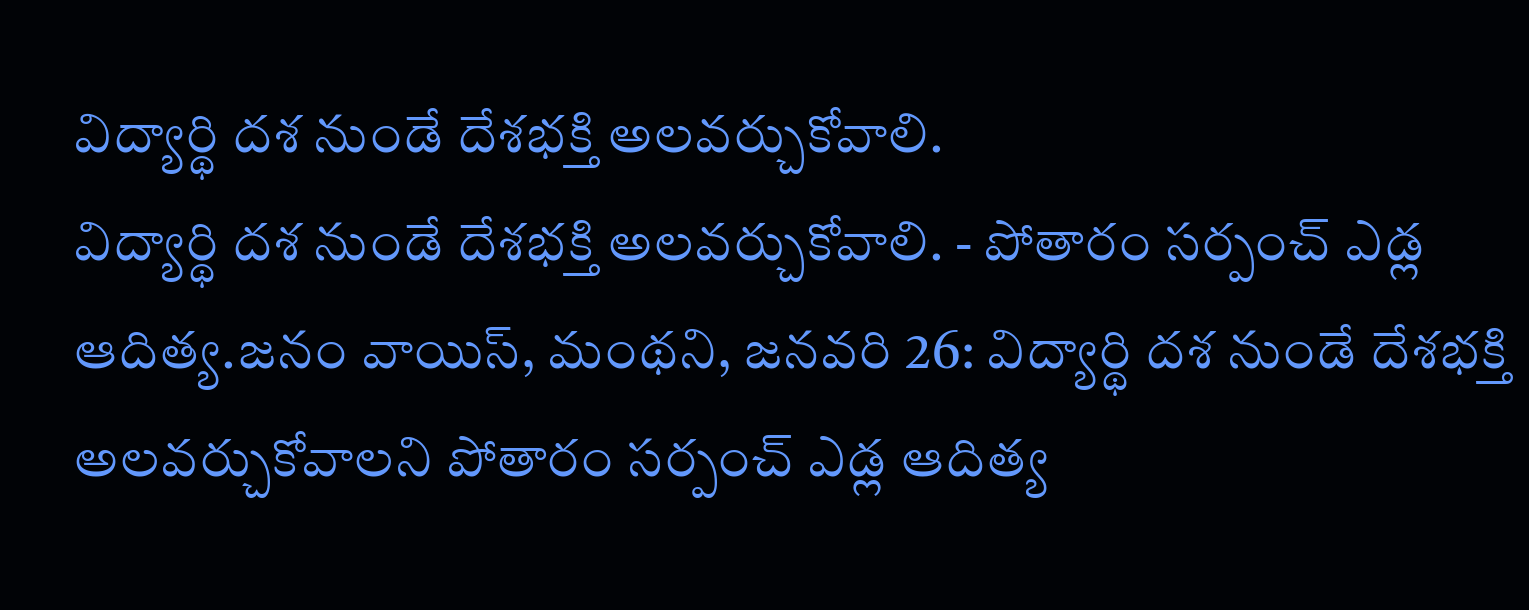విద్యార్థి దశ నుండే దేశభక్తి అలవర్చుకోవాలి.
విద్యార్థి దశ నుండే దేశభక్తి అలవర్చుకోవాలి. - పోతారం సర్పంచ్ ఎడ్ల ఆదిత్య.జనం వాయిస్, మంథని, జనవరి 26: విద్యార్థి దశ నుండే దేశభక్తి అలవర్చుకోవాలని పోతారం సర్పంచ్ ఎడ్ల ఆదిత్య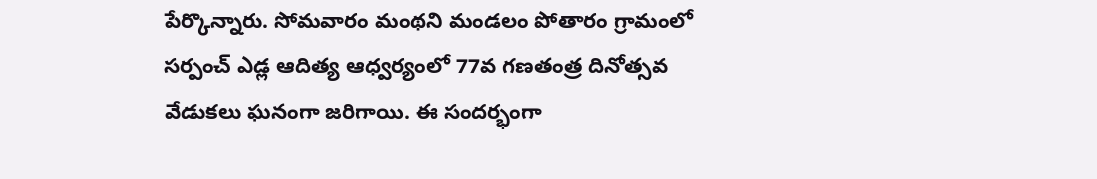పేర్కొన్నారు. సోమవారం మంథని మండలం పోతారం గ్రామంలో సర్పంచ్ ఎడ్ల ఆదిత్య ఆధ్వర్యంలో 77వ గణతంత్ర దినోత్సవ వేడుకలు ఘనంగా జరిగాయి. ఈ సందర్భంగా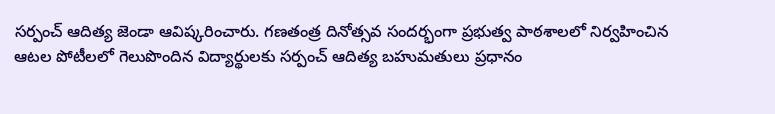సర్పంచ్ ఆదిత్య జెండా ఆవిష్కరించారు. గణతంత్ర దినోత్సవ సందర్భంగా ప్రభుత్వ పాఠశాలలో నిర్వహించిన ఆటల పోటీలలో గెలుపొందిన విద్యార్థులకు సర్పంచ్ ఆదిత్య బహుమతులు ప్రధానం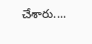చేశారు....